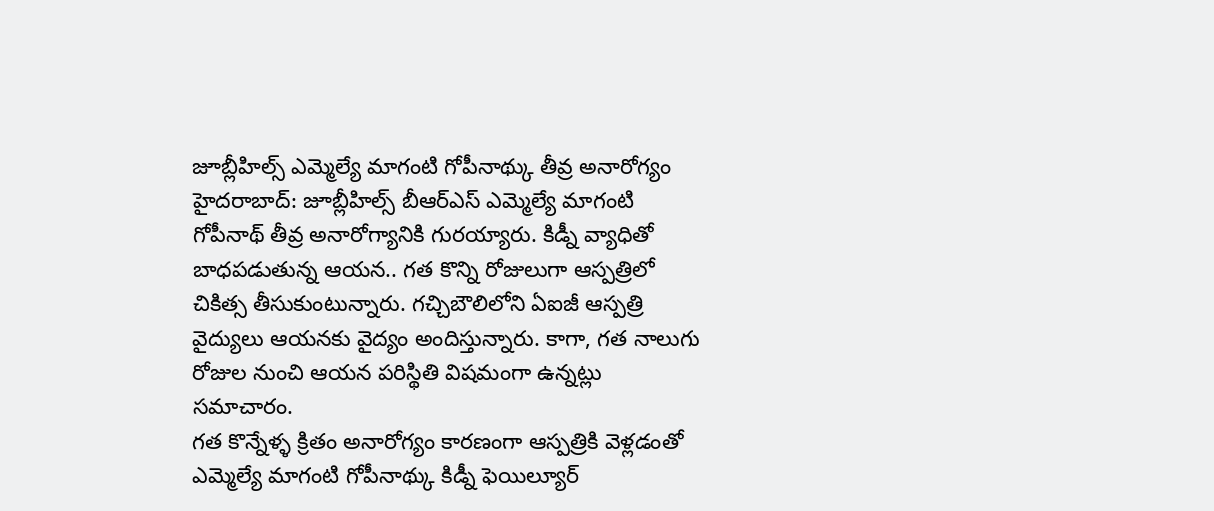జూబ్లీహిల్స్ ఎమ్మెల్యే మాగంటి గోపీనాథ్కు తీవ్ర అనారోగ్యం
హైదరాబాద్: జూబ్లీహిల్స్ బీఆర్ఎస్ ఎమ్మెల్యే మాగంటి గోపీనాథ్ తీవ్ర అనారోగ్యానికి గురయ్యారు. కిడ్నీ వ్యాధితో బాధపడుతున్న ఆయన.. గత కొన్ని రోజులుగా ఆస్పత్రిలో చికిత్స తీసుకుంటున్నారు. గచ్చిబౌలిలోని ఏఐజీ ఆస్పత్రి వైద్యులు ఆయనకు వైద్యం అందిస్తున్నారు. కాగా, గత నాలుగు రోజుల నుంచి ఆయన పరిస్థితి విషమంగా ఉన్నట్లు సమాచారం.
గత కొన్నేళ్ళ క్రితం అనారోగ్యం కారణంగా ఆస్పత్రికి వెళ్లడంతో ఎమ్మెల్యే మాగంటి గోపీనాథ్కు కిడ్నీ ఫెయిల్యూర్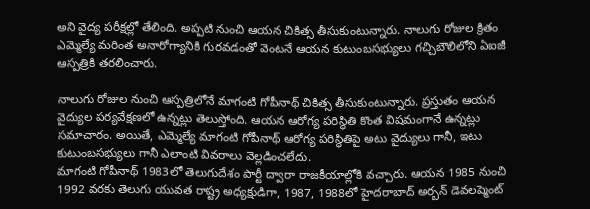అని వైద్య పరీక్షల్లో తేలింది. అప్పటి నుంచి ఆయన చికిత్స తీసుకుంటున్నారు. నాలుగు రోజుల క్రితం ఎమ్మెల్యే మరింత అనారోగ్యానికి గురవడంతో వెంటనే ఆయన కుటుంబసభ్యులు గచ్చిబౌలిలోని ఏఐజీ ఆస్పత్రికి తరలించారు.

నాలుగు రోజుల నుంచి ఆస్పత్రిలోనే మాగంటి గోపీనాథ్ చికిత్స తీసుకుంటున్నారు. ప్రస్తుతం ఆయన వైద్యుల పర్యవేక్షణలో ఉన్నట్లు తెలుస్తోంది. ఆయన ఆరోగ్య పరిస్థితి కొంత విషమంగానే ఉన్నట్లు సమాచారం. అయితే, ఎమ్మెల్యే మాగంటి గోపీనాథ్ ఆరోగ్య పరిస్థితిపై అటు వైద్యులు గానీ, ఇటు కుటుంబసభ్యులు గానీ ఎలాంటి వివరాలు వెల్లడించలేదు.
మాగంటి గోపీనాథ్ 1983లో తెలుగుదేశం పార్టీ ద్వారా రాజకీయాల్లోకి వచ్చారు. ఆయన 1985 నుంచి 1992 వరకు తెలుగు యువత రాష్ట్ర అధ్యక్షుడిగా, 1987, 1988లో హైదరాబాద్ అర్బన్ డెవలప్మెంట్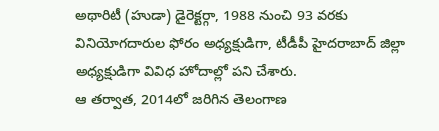అథారిటీ (హుడా) డైరెక్టర్గా, 1988 నుంచి 93 వరకు వినియోగదారుల ఫోరం అధ్యక్షుడిగా, టీడీపీ హైదరాబాద్ జిల్లా అధ్యక్షుడిగా వివిధ హోదాల్లో పని చేశారు.
ఆ తర్వాత, 2014లో జరిగిన తెలంగాణ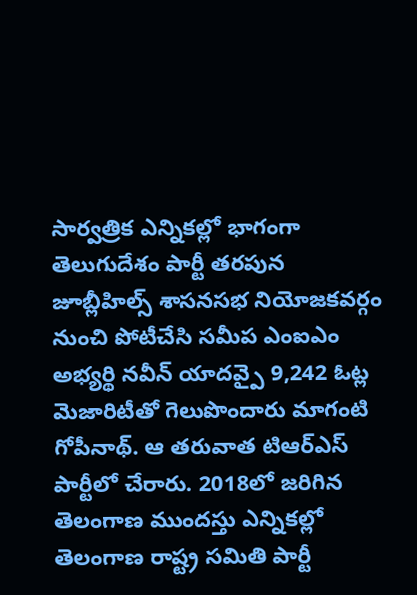సార్వత్రిక ఎన్నికల్లో భాగంగా తెలుగుదేశం పార్టీ తరపున జూబ్లీహిల్స్ శాసనసభ నియోజకవర్గం నుంచి పోటీచేసి సమీప ఎంఐఎం అభ్యర్థి నవీన్ యాదవ్పై 9,242 ఓట్ల మెజారిటీతో గెలుపొందారు మాగంటి గోపీనాథ్. ఆ తరువాత టిఆర్ఎస్ పార్టీలో చేరారు. 2018లో జరిగిన తెలంగాణ ముందస్తు ఎన్నికల్లో తెలంగాణ రాష్ట్ర సమితి పార్టీ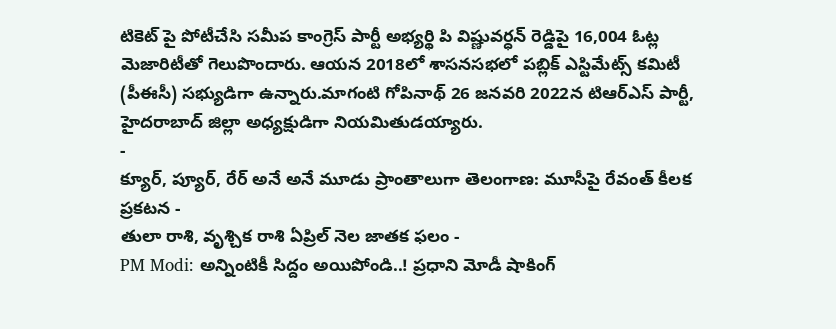టికెట్ పై పోటీచేసి సమీప కాంగ్రెస్ పార్టీ అభ్యర్థి పి విష్ణువర్ధన్ రెడ్డిపై 16,004 ఓట్ల మెజారిటీతో గెలుపొందారు. ఆయన 2018లో శాసనసభలో పబ్లిక్ ఎస్టిమేట్స్ కమిటీ (పీఈసీ) సభ్యుడిగా ఉన్నారు.మాగంటి గోపినాథ్ 26 జనవరి 2022న టిఆర్ఎస్ పార్టీ, హైదరాబాద్ జిల్లా అధ్యక్షుడిగా నియమితుడయ్యారు.
-
క్యూర్, ప్యూర్, రేర్ అనే అనే మూడు ప్రాంతాలుగా తెలంగాణ: మూసీపై రేవంత్ కీలక ప్రకటన -
తులా రాశి, వృశ్చిక రాశి ఏప్రిల్ నెల జాతక ఫలం -
PM Modi: అన్నింటికీ సిద్దం అయిపోండి..! ప్రధాని మోడీ షాకింగ్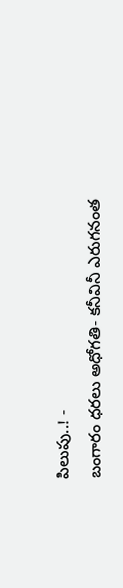పిలుపు..! -
బంగారం ధరలు అధోగతి- కనీవినీ ఎరుగనంత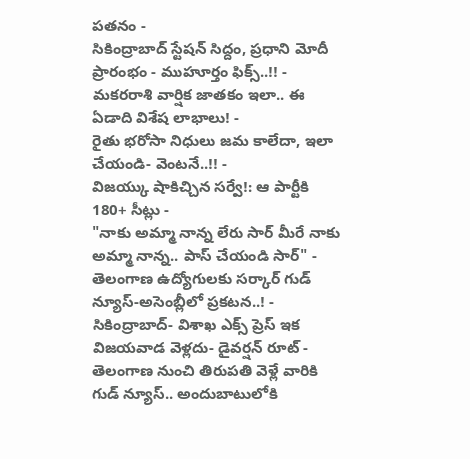పతనం -
సికింద్రాబాద్ స్టేషన్ సిద్దం, ప్రధాని మోదీ ప్రారంభం - ముహూర్తం ఫిక్స్..!! -
మకరరాశి వార్షిక జాతకం ఇలా.. ఈ ఏడాది విశేష లాభాలు! -
రైతు భరోసా నిధులు జమ కాలేదా, ఇలా చేయండి- వెంటనే..!! -
విజయ్కు షాకిచ్చిన సర్వే!: ఆ పార్టీకి 180+ సీట్లు -
"నాకు అమ్మా నాన్న లేరు సార్ మీరే నాకు అమ్మా నాన్న.. పాస్ చేయండి సార్" -
తెలంగాణ ఉద్యోగులకు సర్కార్ గుడ్ న్యూస్-అసెంబ్లీలో ప్రకటన..! -
సికింద్రాబాద్- విశాఖ ఎక్స్ ప్రెస్ ఇక విజయవాడ వెళ్లదు- డైవర్షన్ రూట్ -
తెలంగాణ నుంచి తిరుపతి వెళ్లే వారికి గుడ్ న్యూస్.. అందుబాటులోకి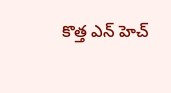కొత్త ఎన్ హెచ్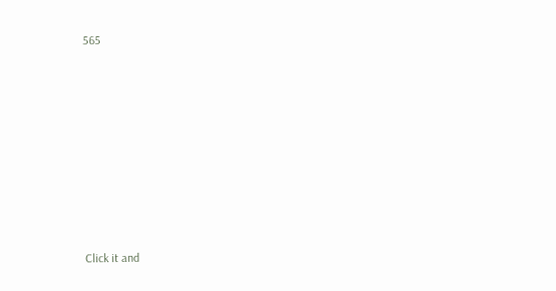565












Click it and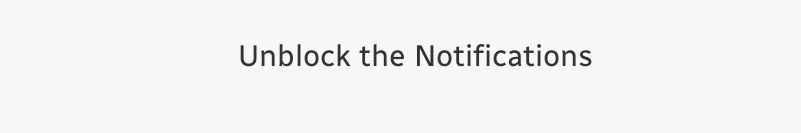Unblock the Notifications